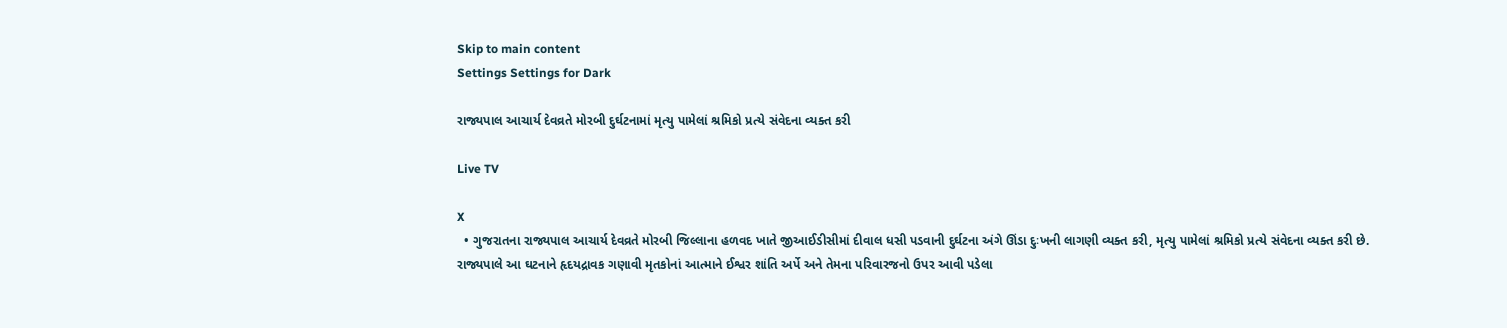Skip to main content
Settings Settings for Dark

રાજ્યપાલ આચાર્ય દેવવ્રતે મોરબી દુર્ઘટનામાં મૃત્યુ પામેલાં શ્રમિકો પ્રત્યે સંવેદના વ્યક્ત કરી

Live TV

X
  • ગુજરાતના રાજ્યપાલ આચાર્ય દેવવ્રતે મોરબી જિલ્લાના હળવદ ખાતે જીઆઈડીસીમાં દીવાલ ધસી પડવાની દુર્ઘટના અંગે ઊંડા દુઃખની લાગણી વ્યક્ત કરી, મૃત્યુ પામેલાં શ્રમિકો પ્રત્યે સંવેદના વ્યક્ત કરી છે. રાજ્યપાલે આ ઘટનાને હૃદયદ્રાવક ગણાવી મૃતકોનાં આત્માને ઈશ્વર શાંતિ અર્પે અને તેમના પરિવારજનો ઉપર આવી પડેલા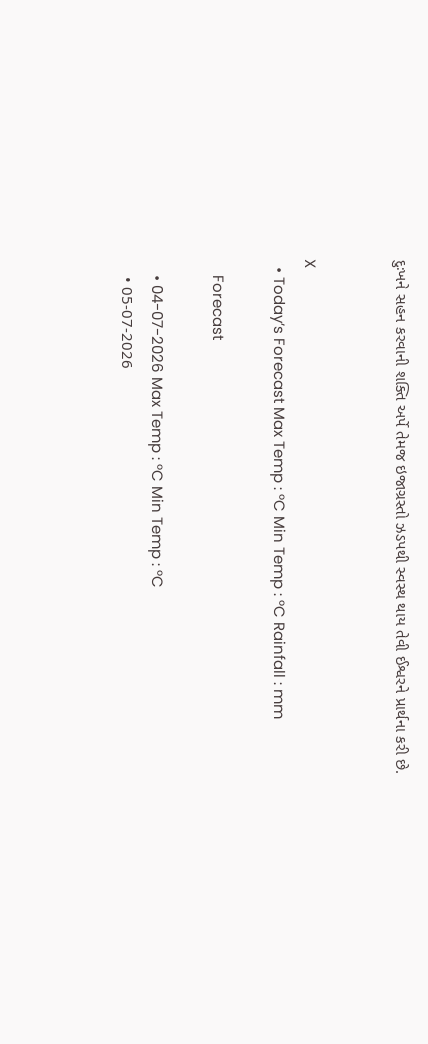દુઃખને સહન કરવાની શક્તિ અર્પે તેમજ ઇજાગ્રસ્તો ઝડપથી સ્વસ્થ થાય તેવી ઈશ્વરને પ્રાર્થના કરી છે.


X
  • Today’s Forecast Max Temp : °C Min Temp : °C Rainfall : mm

    Forecast

    • 04-07-2026 Max Temp : °C Min Temp : °C
    • 05-07-2026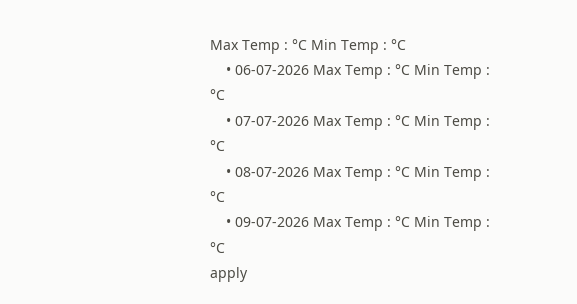Max Temp : °C Min Temp : °C
    • 06-07-2026 Max Temp : °C Min Temp : °C
    • 07-07-2026 Max Temp : °C Min Temp : °C
    • 08-07-2026 Max Temp : °C Min Temp : °C
    • 09-07-2026 Max Temp : °C Min Temp : °C
apply